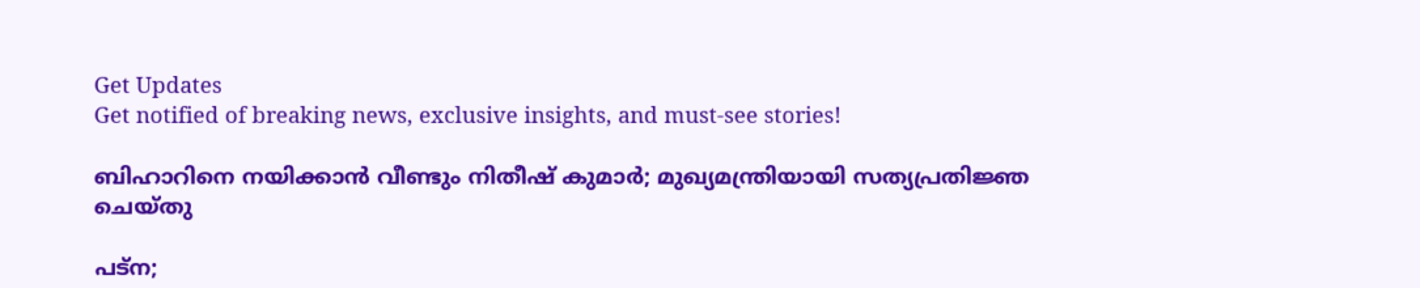Get Updates
Get notified of breaking news, exclusive insights, and must-see stories!

ബിഹാറിനെ നയിക്കാൻ വീണ്ടും നിതീഷ് കുമാർ; മുഖ്യമന്ത്രിയായി സത്യപ്രതിജ്ഞ ചെയ്തു

പട്ന;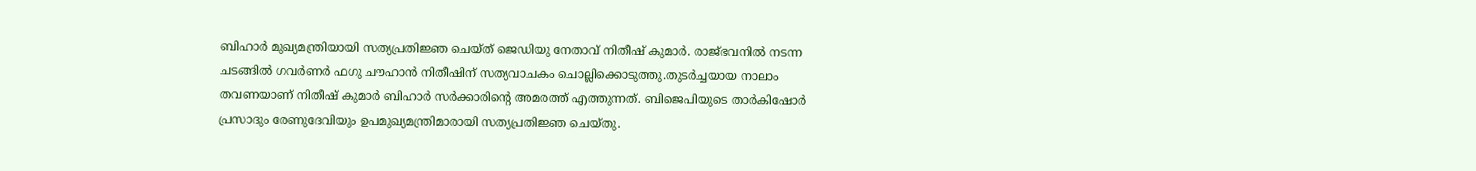ബിഹാർ മുഖ്യമന്ത്രിയായി സത്യപ്രതിജ്ഞ ചെയ്ത് ജെഡിയു നേതാവ് നിതീഷ് കുമാർ. രാജ്ഭവനിൽ നടന്ന ചടങ്ങിൽ ഗവർണർ ഫഗു ചൗഹാന്‍ നിതീഷിന് സത്യവാചകം ചൊല്ലിക്കൊടുത്തു.തുടര്‍ച്ചയായ നാലാം തവണയാണ് നിതീഷ് കുമാർ ബിഹാർ സർക്കാരിന്റെ അമരത്ത് എത്തുന്നത്. ബിജെപിയുടെ താര്‍കിഷോര്‍ പ്രസാദും രേണുദേവിയും ഉപമുഖ്യമന്ത്രിമാരായി സത്യപ്രതിജ്ഞ ചെയ്തു.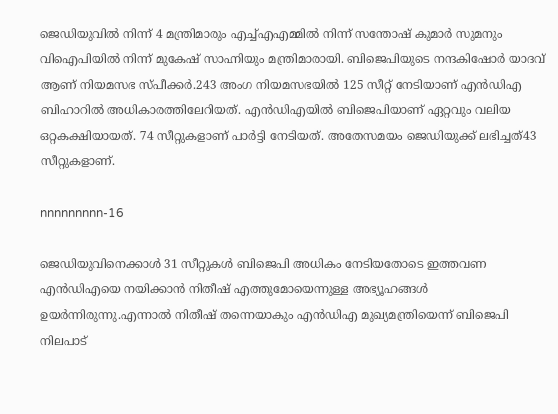ജെഡിയുവിൽ നിന്ന് 4 മന്ത്രിമാരും എച്ച്എഎമ്മില്‍ നിന്ന് സന്തോഷ് കുമാര്‍ സുമനും വിഐപിയില്‍ നിന്ന് മുകേഷ് സാഹ്നിയും മന്ത്രിമാരായി. ബിജെപിയുടെ നന്ദകിഷോര്‍ യാദവ് ആണ് നിയമസഭ സ്പീക്കർ.243 അംഗ നിയമസഭയിൽ 125 സീറ്റ് നേടിയാണ് എൻഡിഎ ബിഹാറിൽ അധികാരത്തിലേറിയത്. എൻഡിഎയിൽ ബിജെപിയാണ് ഏറ്റവും വലിയ ഒറ്റകക്ഷിയായത്. 74 സീറ്റുകളാണ് പാർട്ടി നേടിയത്. അതേസമയം ജെഡിയുക്ക് ലഭിച്ചത്43 സീറ്റുകളാണ്.

nnnnnnnnn-16

ജെഡിയുവിനെക്കാൾ 31 സീറ്റുകൾ ബിജെപി അധികം നേടിയതോടെ ഇത്തവണ എൻഡിഎയെ നയിക്കാൻ നിതീഷ് എത്തുമോയെന്നുള്ള അഭ്യൂഹങ്ങൾ ഉയർന്നിരുന്നു.എന്നാൽ നിതീഷ് തന്നെയാകും എൻഡിഎ മുഖ്യമന്ത്രിയെന്ന് ബിജെപി നിലപാട്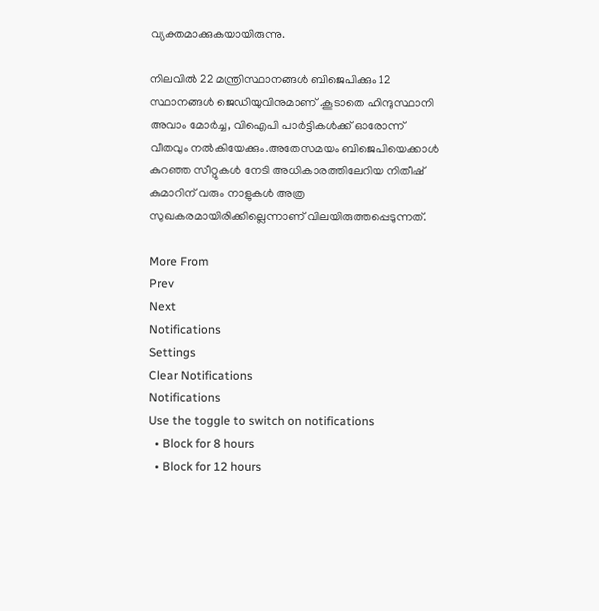വ്യക്തമാക്കുകയായിരുന്നു.

നിലവിൽ 22 മന്ത്രിസ്ഥാനങ്ങൾ ബിജെപിക്കും 12 സ്ഥാനങ്ങൾ ജെഡിയുവിനുമാണ് .കൂടാതെ ഹിന്ദുസ്ഥാനി അവാം മോര്‍ച്ച, വിഐപി പാര്‍ട്ടികള്‍ക്ക് ഓരോന്ന് വീതവും നൽകിയേക്കും.അതേസമയം ബിജെപിയെക്കാൾ കുറഞ്ഞ സീറ്റുകൾ നേടി അധികാരത്തിലേറിയ നിതീഷ് കുമാറിന് വരും നാളുകൾ അത്ര സുഖകരമായിരിക്കില്ലെന്നാണ് വിലയിരുത്തപ്പെടുന്നത്.

More From
Prev
Next
Notifications
Settings
Clear Notifications
Notifications
Use the toggle to switch on notifications
  • Block for 8 hours
  • Block for 12 hours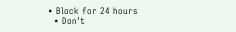• Block for 24 hours
  • Don't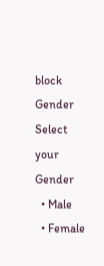block
Gender
Select your Gender
  • Male
  • Female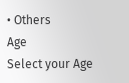• Others
Age
Select your Age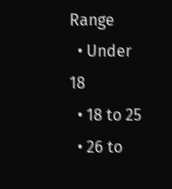Range
  • Under 18
  • 18 to 25
  • 26 to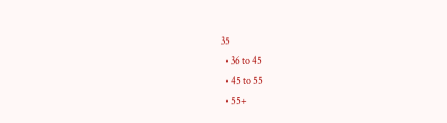35
  • 36 to 45
  • 45 to 55
  • 55+